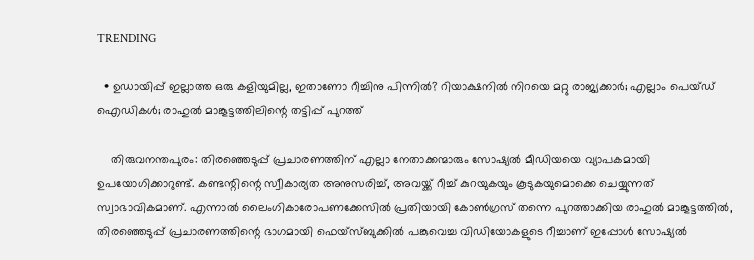TRENDING

  • ഉഡായിപ്പ് ഇല്ലാത്ത ഒരു കളിയുമില്ല, ഇതാണോ റീച്ചിനു പിന്നില്‍? റിയാക്ഷനില്‍ നിറയെ മറ്റു രാജ്യക്കാര്‍; എല്ലാം പെയ്ഡ് ഐഡികള്‍; രാഹുല്‍ മാങ്കൂട്ടത്തിലിന്റെ തട്ടിപ്പ് പുറത്ത്

    തിരുവനന്തപുരം: തിരഞ്ഞെടുപ്പ് പ്രചാരണത്തിന് എല്ലാ നേതാക്കന്മാരും സോഷ്യല്‍ മീഡിയയെ വ്യാപകമായി ഉപയോഗിക്കാറുണ്ട്. കണ്ടന്റിന്റെ സ്വീകാര്യത അനുസരിച്ച്, അവയ്ക്ക് റീച്ച് കുറയുകയും കൂടുകയുമൊക്കെ ചെയ്യുന്നത് സ്വാഭാവികമാണ്. എന്നാല്‍ ലൈംഗികാരോപണക്കേസില്‍ പ്രതിയായി കോണ്‍ഗ്രസ് തന്നെ പുറത്താക്കിയ രാഹുല്‍ മാങ്കൂട്ടത്തില്‍, തിരഞ്ഞെടുപ്പ് പ്രചാരണത്തിന്റെ ഭാഗമായി ഫെയ്‌സ്ബുക്കില്‍ പങ്കുവെച്ച വിഡിയോകളുടെ റീച്ചാണ് ഇപ്പോള്‍ സോഷ്യല്‍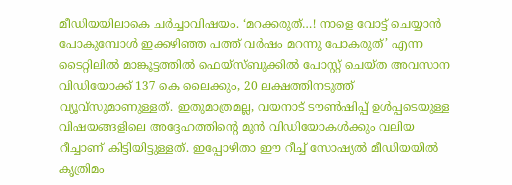മീഡിയയിലാകെ ചര്‍ച്ചാവിഷയം. ‘മറക്കരുത്…! നാളെ വോട്ട് ചെയ്യാന്‍ പോകുമ്പോള്‍ ഇക്കഴിഞ്ഞ പത്ത് വര്‍ഷം മറന്നു പോകരുത്’ എന്ന ടൈറ്റിലില്‍ മാങ്കൂട്ടത്തില്‍ ഫെയ്‌സ്ബുക്കില്‍ പോസ്റ്റ് ചെയ്ത അവസാന വിഡിയോക്ക് 137 കെ ലൈക്കും, 20 ലക്ഷത്തിനടുത്ത് വ്യൂവ്‌സുമാണുള്ളത്. ഇതുമാത്രമല്ല, വയനാട് ടൗണ്‍ഷിപ്പ് ഉള്‍പ്പടെയുള്ള വിഷയങ്ങളിലെ അദ്ദേഹത്തിന്റെ മുന്‍ വിഡിയോകള്‍ക്കും വലിയ റീച്ചാണ് കിട്ടിയിട്ടുള്ളത്. ഇപ്പോഴിതാ ഈ റീച്ച് സോഷ്യല്‍ മീഡിയയില്‍ കൃത്രിമം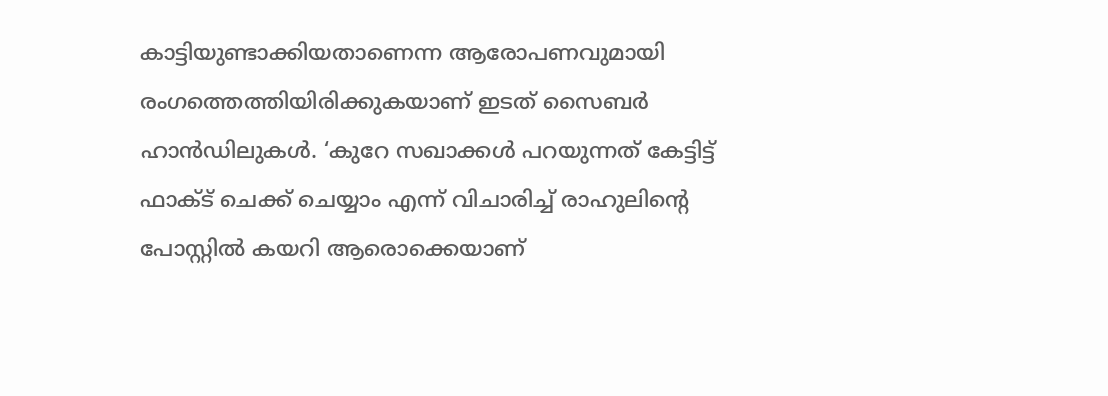കാട്ടിയുണ്ടാക്കിയതാണെന്ന ആരോപണവുമായി രംഗത്തെത്തിയിരിക്കുകയാണ് ഇടത് സൈബര്‍ ഹാന്‍ഡിലുകള്‍. ‘കുറേ സഖാക്കള്‍ പറയുന്നത് കേട്ടിട്ട് ഫാക്ട് ചെക്ക് ചെയ്യാം എന്ന് വിചാരിച്ച് രാഹുലിന്റെ പോസ്റ്റില്‍ കയറി ആരൊക്കെയാണ്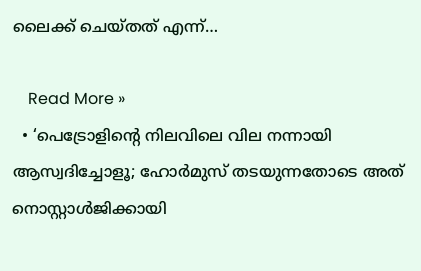ലൈക്ക് ചെയ്തത് എന്ന്…

    Read More »
  • ‘പെട്രോളിന്റെ നിലവിലെ വില നന്നായി ആസ്വദിച്ചോളൂ; ഹോർമുസ് തടയുന്നതോടെ അത് നൊസ്റ്റാൾജിക്കായി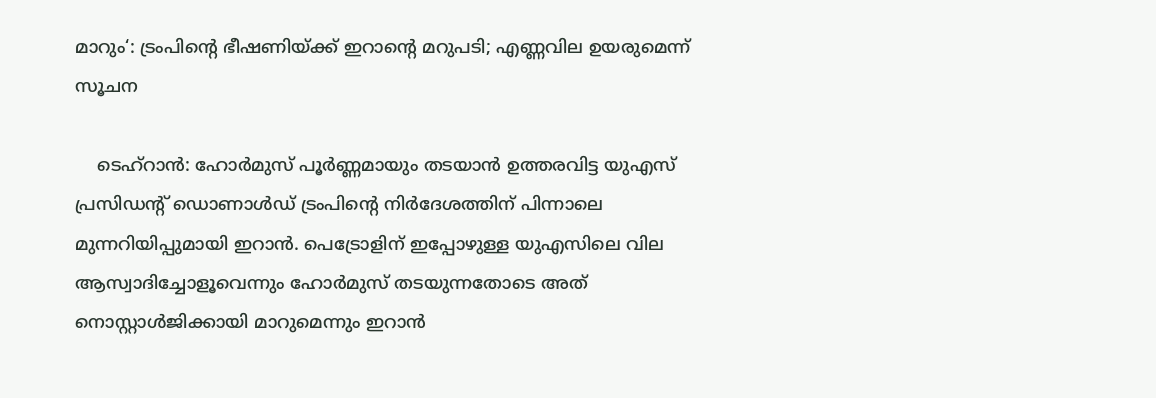മാറും‘: ട്രംപിന്റെ ഭീഷണിയ്ക്ക് ഇറാന്റെ മറുപടി; എണ്ണവില ഉയരുമെന്ന് സൂചന

    ടെഹ്‌റാൻ: ഹോർമുസ് പൂർണ്ണമായും തടയാൻ ഉത്തരവിട്ട യുഎസ് പ്രസിഡന്റ് ഡൊണാൾഡ് ട്രംപിന്റെ നിർദേശത്തിന് പിന്നാലെ മുന്നറിയിപ്പുമായി ഇറാൻ. പെട്രോളിന് ഇപ്പോഴുള്ള യുഎസിലെ വില ആസ്വാദിച്ചോളൂവെന്നും ഹോർമുസ് തടയുന്നതോടെ അത് നൊസ്റ്റാൾജിക്കായി മാറുമെന്നും ഇറാൻ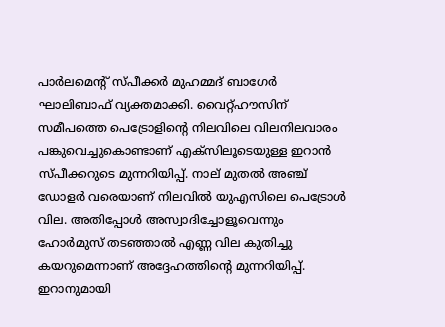പാർലമെന്റ് സ്പീക്കർ മുഹമ്മദ് ബാഗേർ ഘാലിബാഫ് വ്യക്തമാക്കി. വൈറ്റ്ഹൗസിന് സമീപത്തെ പെട്രോളിന്റെ നിലവിലെ വിലനിലവാരം പങ്കുവെച്ചുകൊണ്ടാണ് എക്‌സിലൂടെയുള്ള ഇറാൻ സ്പീക്കറുടെ മുന്നറിയിപ്പ്. നാല് മുതൽ അഞ്ച് ഡോളർ വരെയാണ് നിലവിൽ യുഎസിലെ പെട്രോൾ വില. അതിപ്പോൾ അസ്വാദിച്ചോളൂവെന്നും ഹോർമുസ് തടഞ്ഞാൽ എണ്ണ വില കുതിച്ചു കയറുമെന്നാണ് അദ്ദേഹത്തിന്റെ മുന്നറിയിപ്പ്. ഇറാനുമായി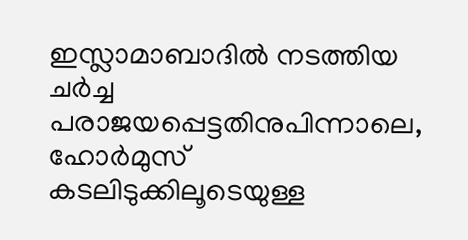ഇസ്ലാമാബാദിൽ നടത്തിയ ചർച്ച പരാജയപ്പെട്ടതിനുപിന്നാലെ, ഹോർമുസ് കടലിടുക്കിലൂടെയുള്ള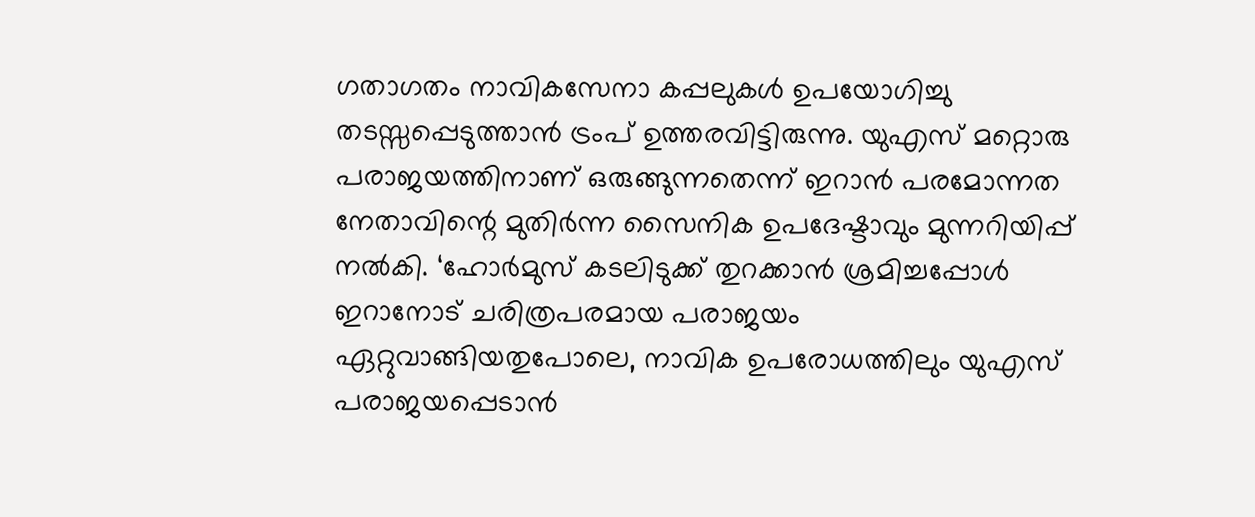ഗതാഗതം നാവികസേനാ കപ്പലുകൾ ഉപയോഗിച്ചു തടസ്സപ്പെടുത്താൻ ട്രംപ് ഉത്തരവിട്ടിരുന്നു. യുഎസ് മറ്റൊരു പരാജയത്തിനാണ് ഒരുങ്ങുന്നതെന്ന് ഇറാൻ പരമോന്നത നേതാവിന്റെ മുതിർന്ന സൈനിക ഉപദേഷ്ടാവും മുന്നറിയിപ്പ് നൽകി. ‘ഹോർമുസ് കടലിടുക്ക് തുറക്കാൻ ശ്രമിച്ചപ്പോൾ ഇറാനോട് ചരിത്രപരമായ പരാജയം ഏറ്റുവാങ്ങിയതുപോലെ, നാവിക ഉപരോധത്തിലും യുഎസ് പരാജയപ്പെടാൻ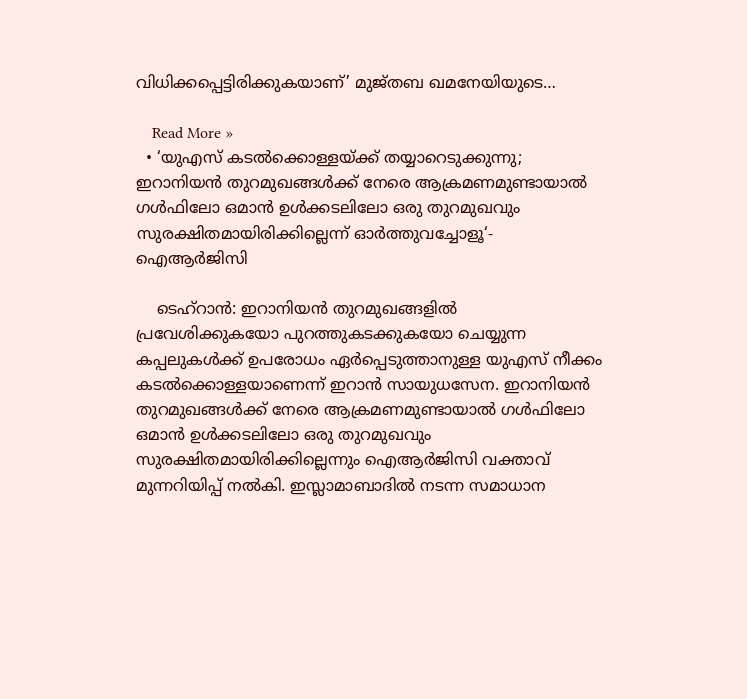വിധിക്കപ്പെട്ടിരിക്കുകയാണ്’ മുജ്തബ ഖമനേയിയുടെ…

    Read More »
  • ‘യുഎസ് കടൽക്കൊള്ളയ്ക്ക് തയ്യാറെടുക്കുന്നു; ഇറാനിയൻ തുറമുഖങ്ങൾക്ക് നേരെ ആക്രമണമുണ്ടായാൽ ഗൾഫിലോ ഒമാൻ ഉൾക്കടലിലോ ഒരു തുറമുഖവും സുരക്ഷിതമായിരിക്കില്ലെന്ന് ഓർത്തുവച്ചോളൂ‘- ഐആർജിസി

    ടെഹ്‌റാൻ: ഇറാനിയൻ തുറമുഖങ്ങളിൽ പ്രവേശിക്കുകയോ പുറത്തുകടക്കുകയോ ചെയ്യുന്ന കപ്പലുകൾക്ക് ഉപരോധം ഏർപ്പെടുത്താനുള്ള യുഎസ് നീക്കം കടൽക്കൊള്ളയാണെന്ന് ഇറാൻ സായുധസേന. ഇറാനിയൻ തുറമുഖങ്ങൾക്ക് നേരെ ആക്രമണമുണ്ടായാൽ ഗൾഫിലോ ഒമാൻ ഉൾക്കടലിലോ ഒരു തുറമുഖവും സുരക്ഷിതമായിരിക്കില്ലെന്നും ഐആർജിസി വക്താവ് മുന്നറിയിപ്പ് നൽകി. ഇസ്ലാമാബാദിൽ നടന്ന സമാധാന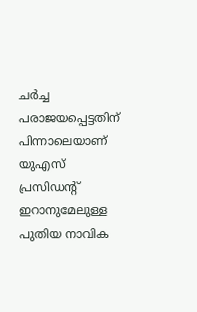ചർച്ച പരാജയപ്പെട്ടതിന് പിന്നാലെയാണ് യുഎസ് പ്രസിഡന്റ് ഇറാനുമേലുള്ള പുതിയ നാവിക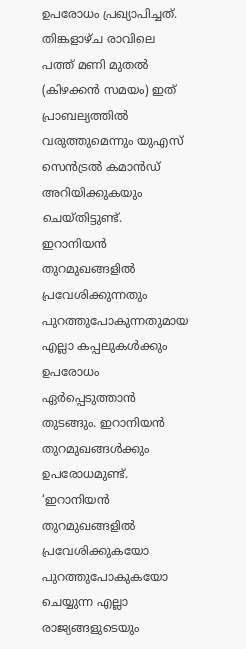ഉപരോധം പ്രഖ്യാപിച്ചത്. തിങ്കളാഴ്ച രാവിലെ പത്ത് മണി മുതൽ (കിഴക്കൻ സമയം) ഇത് പ്രാബല്യത്തിൽ വരുത്തുമെന്നും യുഎസ് സെൻട്രൽ കമാൻഡ് അറിയിക്കുകയും ചെയ്തിട്ടുണ്ട്. ഇറാനിയൻ തുറമുഖങ്ങളിൽ പ്രവേശിക്കുന്നതും പുറത്തുപോകുന്നതുമായ എല്ലാ കപ്പലുകൾക്കും ഉപരോധം ഏർപ്പെടുത്താൻ തുടങ്ങും. ഇറാനിയൻ തുറമുഖങ്ങൾക്കും ഉപരോധമുണ്ട്. ‘ഇറാനിയൻ തുറമുഖങ്ങളിൽ പ്രവേശിക്കുകയോ പുറത്തുപോകുകയോ ചെയ്യുന്ന എല്ലാ രാജ്യങ്ങളുടെയും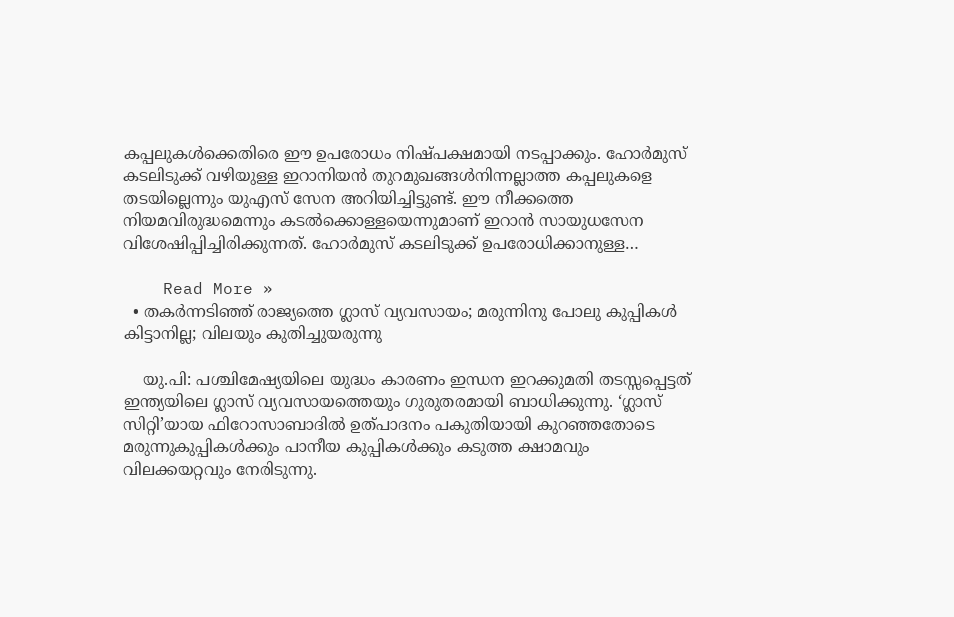കപ്പലുകൾക്കെതിരെ ഈ ഉപരോധം നിഷ്പക്ഷമായി നടപ്പാക്കും. ഹോർമുസ് കടലിടുക്ക് വഴിയുള്ള ഇറാനിയൻ തുറമുഖങ്ങൾനിന്നല്ലാത്ത കപ്പലുകളെ തടയില്ലെന്നും യുഎസ് സേന അറിയിച്ചിട്ടുണ്ട്. ഈ നീക്കത്തെ നിയമവിരുദ്ധമെന്നും കടൽക്കൊള്ളയെന്നുമാണ് ഇറാൻ സായുധസേന വിശേഷിപ്പിച്ചിരിക്കുന്നത്. ഹോർമുസ് കടലിടുക്ക് ഉപരോധിക്കാനുള്ള…

    Read More »
  • തകർന്നടിഞ്ഞ് രാജ്യത്തെ ഗ്ലാസ് വ്യവസായം; മരുന്നിനു പോലു കുപ്പികൾ കിട്ടാനില്ല; വിലയും കുതിച്ചുയരുന്നു

    യു.പി: പശ്ചിമേഷ്യയിലെ യുദ്ധം കാരണം ഇന്ധന ഇറക്കുമതി തടസ്സപ്പെട്ടത് ഇന്ത്യയിലെ ഗ്ലാസ് വ്യവസായത്തെയും ഗുരുതരമായി ബാധിക്കുന്നു. ‘ഗ്ലാസ് സിറ്റി’യായ ഫിറോസാബാദിൽ ഉത്പാദനം പകുതിയായി കുറഞ്ഞതോടെ മരുന്നുകുപ്പികൾക്കും പാനീയ കുപ്പികൾക്കും കടുത്ത ക്ഷാമവും വിലക്കയറ്റവും നേരിടുന്നു.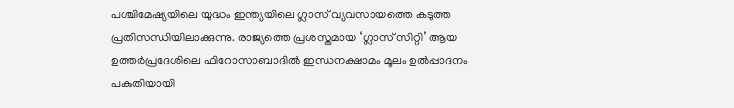പശ്ചിമേഷ്യയിലെ യുദ്ധം ഇന്ത്യയിലെ ഗ്ലാസ് വ്യവസായത്തെ കടുത്ത പ്രതിസന്ധിയിലാക്കുന്നു. രാജ്യത്തെ പ്രശസ്തമായ ‘ഗ്ലാസ് സിറ്റി’ ആയ ഉത്തര്‍പ്രദേശിലെ ഫിറോസാബാദില്‍ ഇന്ധനക്ഷാമം മൂലം ഉല്‍പ്പാദനം പകുതിയായി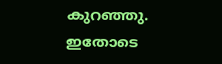കുറഞ്ഞു. ഇതോടെ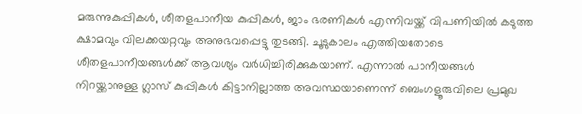മരുന്നുകുപ്പികള്‍, ശീതളപാനീയ കുപ്പികള്‍, ജാം ഭരണികള്‍ എന്നിവയ്ക്ക് വിപണിയില്‍ കടുത്ത ക്ഷാമവും വിലക്കയറ്റവും അനുഭവപ്പെട്ടു തുടങ്ങി. ചൂടുകാലം എത്തിയതോടെ ശീതളപാനീയങ്ങള്‍ക്ക് ആവശ്യം വര്‍ധിച്ചിരിക്കുകയാണ്. എന്നാല്‍ പാനീയങ്ങള്‍ നിറയ്ക്കാനുള്ള ഗ്ലാസ് കുപ്പികള്‍ കിട്ടാനില്ലാത്ത അവസ്ഥയാണെന്ന് ബെംഗളൂരുവിലെ പ്രമുഖ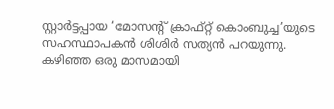സ്റ്റാര്‍ട്ടപ്പായ ‘മോസന്റ് ക്രാഫ്റ്റ് കൊംബുച്ച’യുടെ സഹസ്ഥാപകന്‍ ശിശിര്‍ സത്യന്‍ പറയുന്നു. കഴിഞ്ഞ ഒരു മാസമായി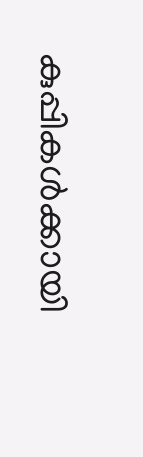കുപ്പികള്‍ക്കായി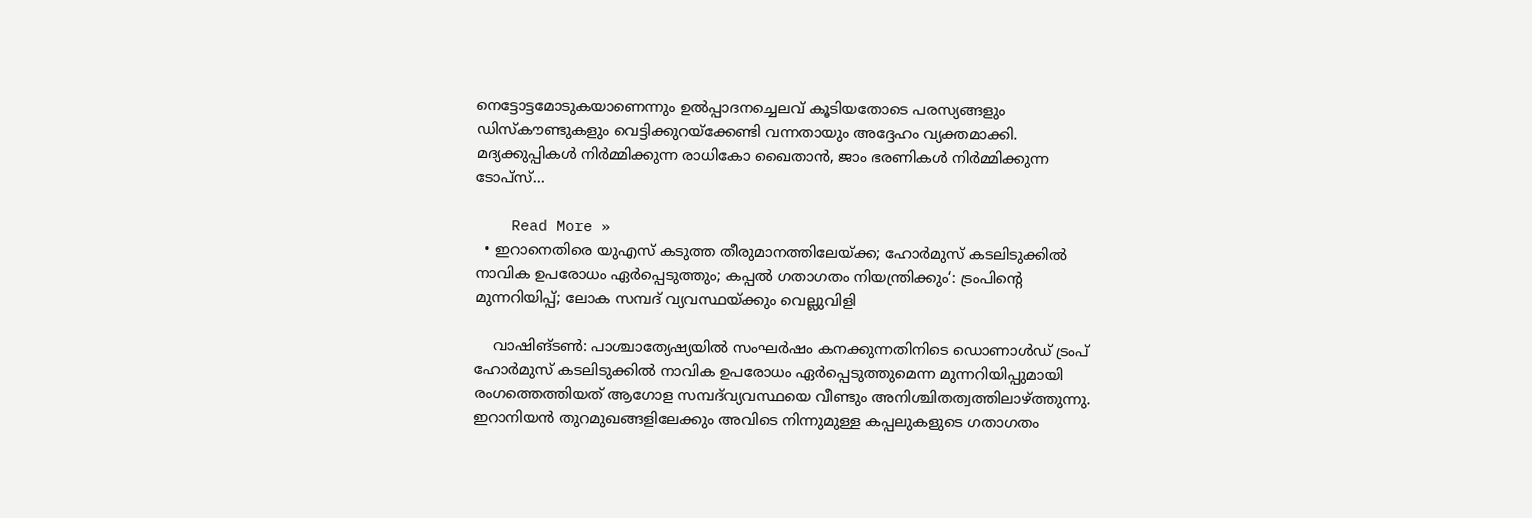നെട്ടോട്ടമോടുകയാണെന്നും ഉല്‍പ്പാദനച്ചെലവ് കൂടിയതോടെ പരസ്യങ്ങളും ഡിസ്‌കൗണ്ടുകളും വെട്ടിക്കുറയ്‌ക്കേണ്ടി വന്നതായും അദ്ദേഹം വ്യക്തമാക്കി. മദ്യക്കുപ്പികള്‍ നിര്‍മ്മിക്കുന്ന രാധികോ ഖൈതാന്‍, ജാം ഭരണികള്‍ നിര്‍മ്മിക്കുന്ന ടോപ്സ്…

    Read More »
  • ഇറാനെതിരെ യുഎസ് കടുത്ത തീരുമാനത്തിലേയ്ക്ക; ഹോർമുസ് കടലിടുക്കിൽ നാവിക ഉപരോധം ഏർപ്പെടുത്തും; കപ്പൽ ഗതാഗതം നിയന്ത്രിക്കും‘: ട്രംപിന്റെ മുന്നറിയിപ്പ്; ലോക സമ്പദ് വ്യവസ്ഥയ്ക്കും വെല്ലുവിളി

    വാഷിങ്ടൺ: പാശ്ചാത്യേഷ്യയിൽ സംഘർഷം കനക്കുന്നതിനിടെ ഡൊണാൾഡ് ട്രംപ് ഹോർമുസ് കടലിടുക്കിൽ നാവിക ഉപരോധം ഏർപ്പെടുത്തുമെന്ന മുന്നറിയിപ്പുമായി രംഗത്തെത്തിയത് ആഗോള സമ്പദ്‌വ്യവസ്ഥയെ വീണ്ടും അനിശ്ചിതത്വത്തിലാഴ്ത്തുന്നു. ഇറാനിയൻ തുറമുഖങ്ങളിലേക്കും അവിടെ നിന്നുമുള്ള കപ്പലുകളുടെ ഗതാഗതം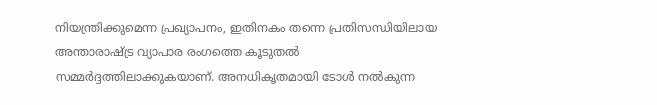നിയന്ത്രിക്കുമെന്ന പ്രഖ്യാപനം, ഇതിനകം തന്നെ പ്രതിസന്ധിയിലായ അന്താരാഷ്ട്ര വ്യാപാര രംഗത്തെ കൂടുതൽ സമ്മർദ്ദത്തിലാക്കുകയാണ്. അനധികൃതമായി ടോൾ നൽകുന്ന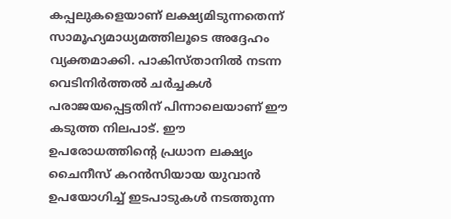കപ്പലുകളെയാണ് ലക്ഷ്യമിടുന്നതെന്ന് സാമൂഹ്യമാധ്യമത്തിലൂടെ അദ്ദേഹം വ്യക്തമാക്കി. പാകിസ്താനിൽ നടന്ന വെടിനിർത്തൽ ചർച്ചകൾ പരാജയപ്പെട്ടതിന് പിന്നാലെയാണ് ഈ കടുത്ത നിലപാട്. ഈ ഉപരോധത്തിന്റെ പ്രധാന ലക്ഷ്യം ചൈനീസ് കറൻസിയായ യുവാൻ ഉപയോഗിച്ച് ഇടപാടുകൾ നടത്തുന്ന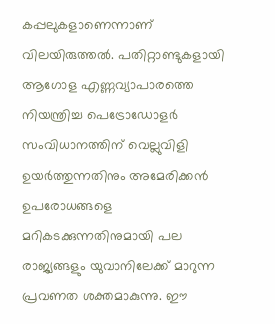കപ്പലുകളാണെന്നാണ് വിലയിരുത്തൽ. പതിറ്റാണ്ടുകളായി ആഗോള എണ്ണവ്യാപാരത്തെ നിയന്ത്രിച്ച പെട്രോഡോളർ സംവിധാനത്തിന് വെല്ലുവിളി ഉയർത്തുന്നതിനും അമേരിക്കൻ ഉപരോധങ്ങളെ മറികടക്കുന്നതിനുമായി പല രാജ്യങ്ങളും യുവാനിലേക്ക് മാറുന്ന പ്രവണത ശക്തമാകുന്നു. ഈ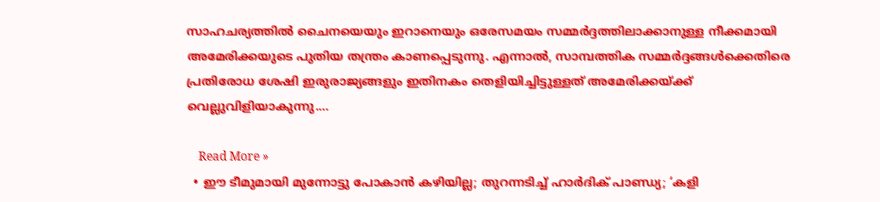സാഹചര്യത്തിൽ ചൈനയെയും ഇറാനെയും ഒരേസമയം സമ്മർദ്ദത്തിലാക്കാനുള്ള നീക്കമായി അമേരിക്കയുടെ പുതിയ തന്ത്രം കാണപ്പെടുന്നു. എന്നാൽ, സാമ്പത്തിക സമ്മർദ്ദങ്ങൾക്കെതിരെ പ്രതിരോധ ശേഷി ഇരുരാജ്യങ്ങളും ഇതിനകം തെളിയിച്ചിട്ടുള്ളത് അമേരിക്കയ്ക്ക് വെല്ലുവിളിയാകുന്നു.…

    Read More »
  • ഈ ടീമുമായി മുന്നോട്ടു പോകാന്‍ കഴിയില്ല; തുറന്നടിച്ച് ഹാര്‍ദിക് പാണ്ഡ്യ; ‘കളി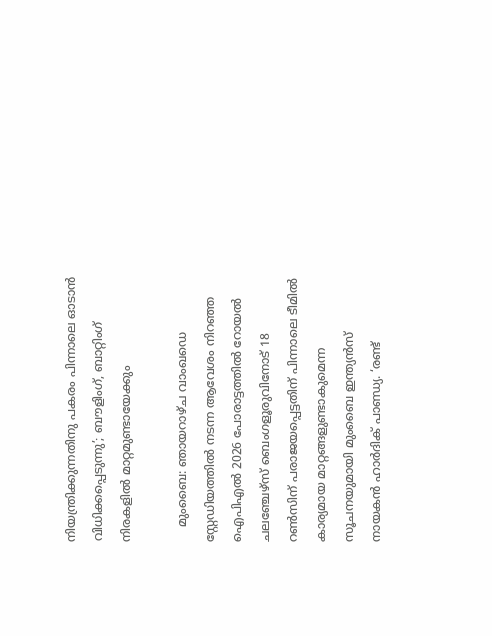നിയന്ത്രിക്കുന്നതിനു പകരം പിന്നാലെ ഓടാന്‍ വിധിക്കപ്പെടുന്നു’; ബൗളിംഗ്, ബാറ്റിംഗ് നിരകളില്‍ മാറ്റമുണ്ടായേക്കും

    മുംബൈ: ഞായറാഴ്ച വാംഖഡെ സ്റ്റേഡിയത്തില്‍ നടന്ന ആവേശം നിറഞ്ഞ ഐപിഎല്‍ 2026 പോരാട്ടത്തില്‍ റോയല്‍ ചലഞ്ചേഴ്‌സ് ബെംഗളൂരുവിനോട് 18 റണ്‍സിന് പരാജയപ്പെട്ടതിന് പിന്നാലെ ടീമില്‍ കാര്യമായ മാറ്റങ്ങളുണ്ടാകുമെന്ന സൂചനയുമായി മുംബൈ ഇന്ത്യന്‍സ് നായകന്‍ ഹാര്‍ദിക് പാണ്ഡ്യ. ‘രണ്ട്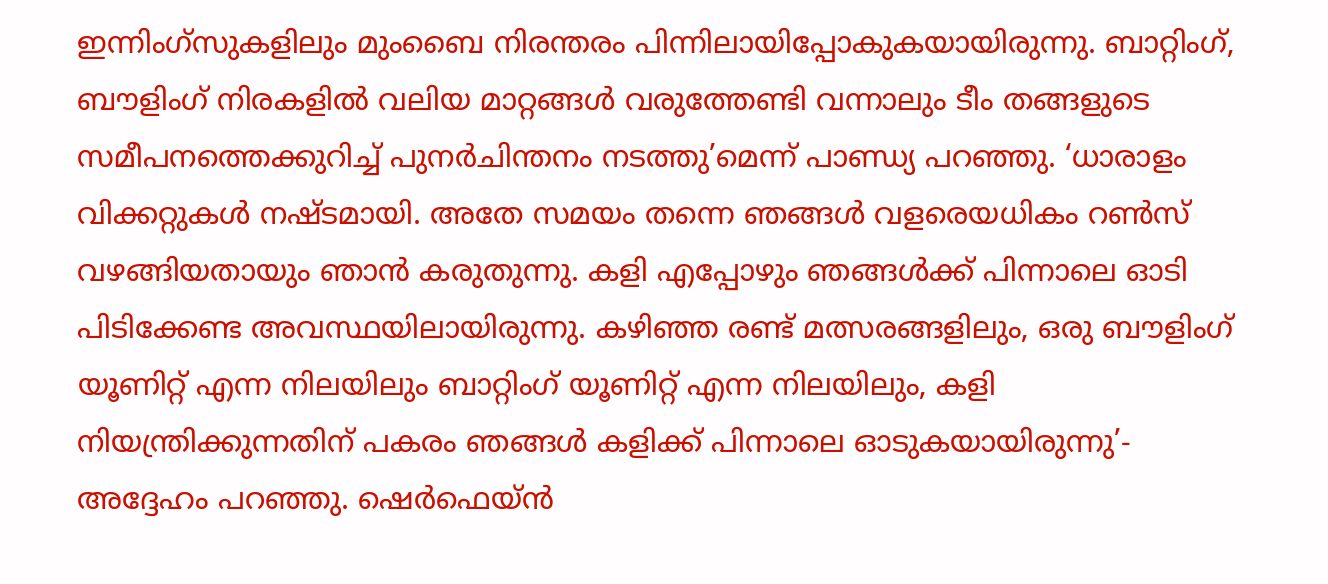ഇന്നിംഗ്‌സുകളിലും മുംബൈ നിരന്തരം പിന്നിലായിപ്പോകുകയായിരുന്നു. ബാറ്റിംഗ്, ബൗളിംഗ് നിരകളില്‍ വലിയ മാറ്റങ്ങള്‍ വരുത്തേണ്ടി വന്നാലും ടീം തങ്ങളുടെ സമീപനത്തെക്കുറിച്ച് പുനര്‍ചിന്തനം നടത്തു’മെന്ന് പാണ്ഡ്യ പറഞ്ഞു. ‘ധാരാളം വിക്കറ്റുകള്‍ നഷ്ടമായി. അതേ സമയം തന്നെ ഞങ്ങള്‍ വളരെയധികം റണ്‍സ് വഴങ്ങിയതായും ഞാന്‍ കരുതുന്നു. കളി എപ്പോഴും ഞങ്ങള്‍ക്ക് പിന്നാലെ ഓടി പിടിക്കേണ്ട അവസ്ഥയിലായിരുന്നു. കഴിഞ്ഞ രണ്ട് മത്സരങ്ങളിലും, ഒരു ബൗളിംഗ് യൂണിറ്റ് എന്ന നിലയിലും ബാറ്റിംഗ് യൂണിറ്റ് എന്ന നിലയിലും, കളി നിയന്ത്രിക്കുന്നതിന് പകരം ഞങ്ങള്‍ കളിക്ക് പിന്നാലെ ഓടുകയായിരുന്നു’- അദ്ദേഹം പറഞ്ഞു. ഷെര്‍ഫെയ്ന്‍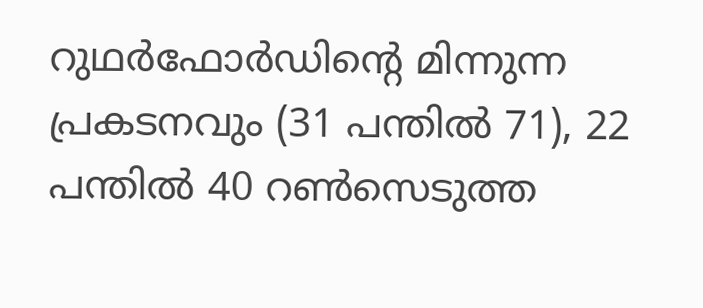റുഥര്‍ഫോര്‍ഡിന്റെ മിന്നുന്ന പ്രകടനവും (31 പന്തില്‍ 71), 22 പന്തില്‍ 40 റണ്‍സെടുത്ത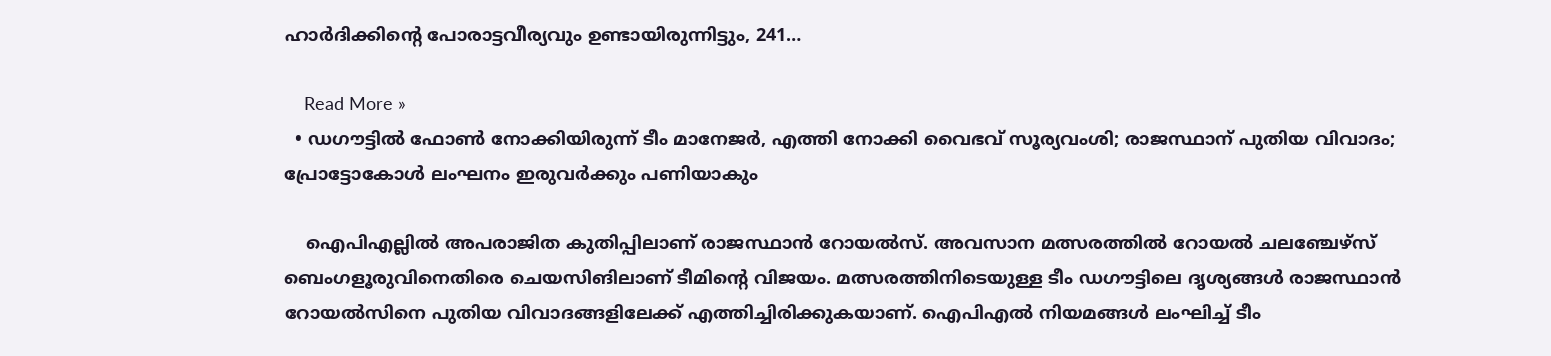ഹാര്‍ദിക്കിന്റെ പോരാട്ടവീര്യവും ഉണ്ടായിരുന്നിട്ടും, 241…

    Read More »
  • ഡഗൗട്ടില്‍ ഫോണ്‍ നോക്കിയിരുന്ന് ടീം മാനേജര്‍, എത്തി നോക്കി വൈഭവ് സൂര്യവംശി; രാജസ്ഥാന് പുതിയ വിവാദം; പ്രോട്ടോകോള്‍ ലംഘനം ഇരുവര്‍ക്കും പണിയാകും

    ഐപിഎല്ലില്‍ അപരാജിത കുതിപ്പിലാണ് രാജസ്ഥാന്‍ റോയല്‍സ്. അവസാന മത്സരത്തില്‍ റോയല്‍ ചലഞ്ചേഴ്സ് ബെംഗളൂരുവിനെതിരെ ചെയസിങിലാണ് ടീമിന്‍റെ വിജയം. മത്സരത്തിനിടെയുള്ള ടീം ഡഗൗട്ടിലെ ദൃശ്യങ്ങള്‍ രാജസ്ഥാന്‍ റോയല്‍സിനെ പുതിയ വിവാദങ്ങളിലേക്ക് എത്തിച്ചിരിക്കുകയാണ്. ഐപിഎല്‍ നിയമങ്ങള്‍ ലംഘിച്ച് ടീം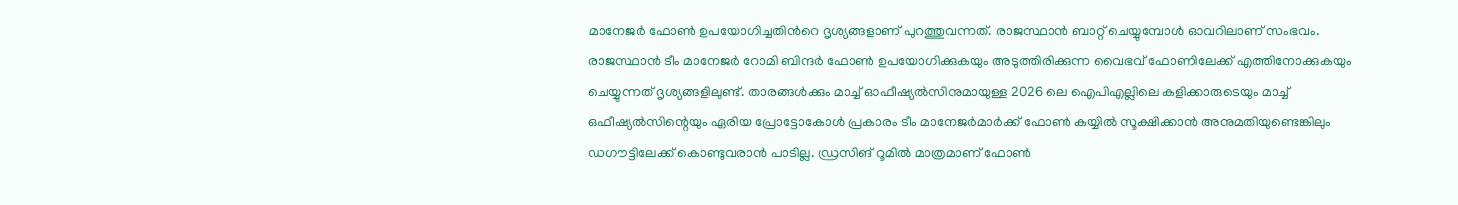മാനേജര്‍ ഫോണ്‍ ഉപയോഗിച്ചതിന്‍റെ ദൃശ്യങ്ങളാണ് പുറത്തുവന്നത്. രാജസ്ഥാന്‍ ബാറ്റ് ചെയ്യുമ്പോള്‍ ഓവറിലാണ് സംഭവം. രാജസ്ഥാന്‍ ടീം മാനേജര്‍ റോമി ബിന്ദർ ഫോണ്‍ ഉപയോഗിക്കുകയും അടുത്തിരിക്കുന്ന വൈഭവ് ഫോണിലേക്ക് എത്തിനോക്കുകയും ചെയ്യുന്നത് ദൃശ്യങ്ങളിലുണ്ട്. താരങ്ങള്‍ക്കും മാച്ച് ഓഫീഷ്യല്‍സിനുമായുള്ള 2026 ലെ ഐപിഎല്ലിലെ കളിക്കാരുടെയും മാച്ച് ഒഫീഷ്യൽസിന്റെയും ഏരിയ പ്രോട്ടോകോള്‍ പ്രകാരം ടീം മാനേജര്‍മാര്‍ക്ക് ഫോണ്‍ കയ്യില്‍ സൂക്ഷിക്കാന്‍ അനുമതിയുണ്ടെങ്കിലും ഡഗൗട്ടിലേക്ക് കൊണ്ടുവരാന്‍ പാടില്ല. ഡ്രസിങ് റൂമില്‍ മാത്രമാണ് ഫോണ്‍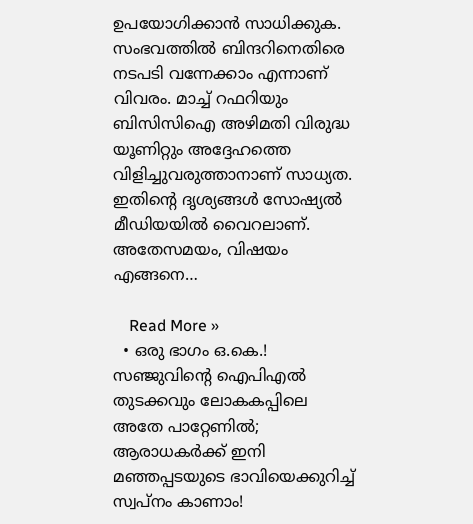ഉപയോഗിക്കാന്‍ സാധിക്കുക. സംഭവത്തില്‍ ബിന്ദറിനെതിരെ നടപടി വന്നേക്കാം എന്നാണ് വിവരം. മാച്ച് റഫറിയും ബിസിസിഐ അഴിമതി വിരുദ്ധ യൂണിറ്റും അദ്ദേഹത്തെ വിളിച്ചുവരുത്താനാണ് സാധ്യത. ഇതിന്‍റെ ദൃശ്യങ്ങള്‍ സോഷ്യല്‍ മീഡിയയില്‍ വൈറലാണ്. അതേസമയം, വിഷയം എങ്ങനെ…

    Read More »
  • ഒരു ഭാഗം ഒ.കെ.! സഞ്ജുവിന്റെ ഐപിഎല്‍ തുടക്കവും ലോകകപ്പിലെ അതേ പാറ്റേണില്‍; ആരാധകര്‍ക്ക് ഇനി മഞ്ഞപ്പടയുടെ ഭാവിയെക്കുറിച്ച് സ്വപ്‌നം കാണാം!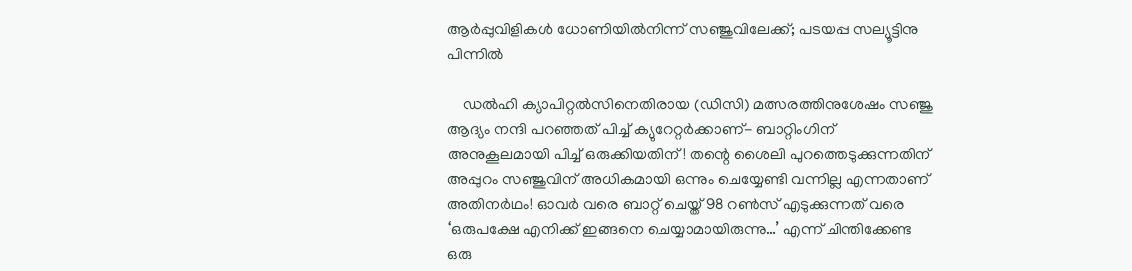ആര്‍പ്പുവിളികള്‍ ധോണിയില്‍നിന്ന് സഞ്ജുവിലേക്ക്; പടയപ്പ സല്യൂട്ടിനു പിന്നില്‍

    ഡല്‍ഹി ക്യാപിറ്റല്‍സിനെതിരായ (ഡിസി) മത്സരത്തിനുശേഷം സഞ്ജു ആദ്യം നന്ദി പറഞ്ഞത് പിച്ച് ക്യുറേറ്റര്‍ക്കാണ്- ബാറ്റിംഗിന് അനുകൂലമായി പിച്ച് ഒരുക്കിയതിന്! തന്റെ ശൈലി പുറത്തെടുക്കുന്നതിന് അപ്പുറം സഞ്ജുവിന് അധികമായി ഒന്നും ചെയ്യേണ്ടി വന്നില്ല എന്നതാണ് അതിനര്‍ഥം! ഓവര്‍ വരെ ബാറ്റ് ചെയ്ത് 98 റണ്‍സ് എടുക്കുന്നത് വരെ ‘ഒരുപക്ഷേ എനിക്ക് ഇങ്ങനെ ചെയ്യാമായിരുന്നു…’ എന്ന് ചിന്തിക്കേണ്ട ഒരു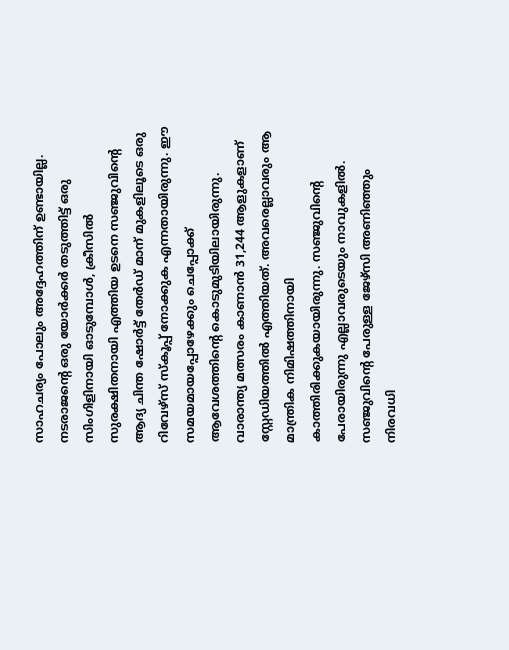സാഹചര്യം പോലും അദ്ദേഹത്തിന് ഉണ്ടായില്ല. നടരാജന്റെ ഒരു യോര്‍ക്കര്‍ തടുത്തിട്ട് ഒരു സിംഗിളിനായി ഓടുമ്പോള്‍, ക്രീസില്‍ സുരക്ഷിതനായി എത്തിയ ഉടനെ സഞ്ജുവിന്റെ ആദ്യ ചിന്ത ഷോര്‍ട്ട് തേര്‍ഡ് മാന് മുകളിലൂടെ ഒരു റിവേഴ്‌സ് സ്‌കൂപ്പ് നോക്കുക എന്നതായിരുന്നു. ഈ സമയമായപ്പോഴേക്കും ചെപ്പോക്ക് ആവേശത്തിന്റെ കൊടുമുടിയിലായിരുന്നു. വാരാന്ത്യ മത്സരം കാണാന്‍ 31,244 ആളുകളാണ് സ്റ്റേഡിയത്തില്‍ എത്തിയത്. അവരെല്ലാവരും ആ മാന്ത്രിക നിമിഷത്തിനായി കാത്തിരിക്കുകയായിരുന്നു. സഞ്ജുവിന്റെ പേരായിരുന്നു എല്ലാവരുടെയും നാവുകളില്‍. സഞ്ജുവിന്റെ പേരുള്ള ജേഴ്‌സി അണിഞ്ഞും നിരവധി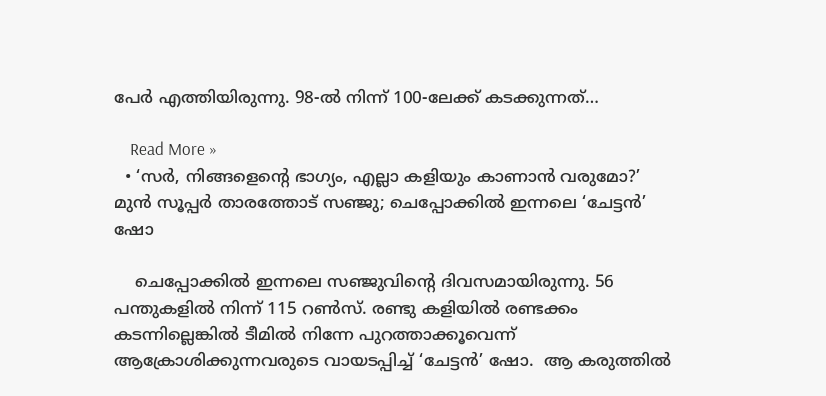പേര്‍ എത്തിയിരുന്നു. 98-ല്‍ നിന്ന് 100-ലേക്ക് കടക്കുന്നത്…

    Read More »
  • ‘സര്‍, നിങ്ങളെന്റെ ഭാഗ്യം, എല്ലാ കളിയും കാണാന്‍ വരുമോ?’ മുന്‍ സൂപ്പര്‍ താരത്തോട് സഞ്ജു; ചെപ്പോക്കില്‍ ഇന്നലെ ‘ചേട്ടന്‍’ ഷോ

    ചെപ്പോക്കില്‍ ഇന്നലെ സഞ്ജുവിന്‍റെ ദിവസമായിരുന്നു. 56 പന്തുകളില്‍ നിന്ന് 115 റണ്‍സ്. രണ്ടു കളിയില്‍ രണ്ടക്കം കടന്നില്ലെങ്കില്‍ ടീമില്‍ നിന്നേ പുറത്താക്കൂവെന്ന് ആക്രോശിക്കുന്നവരുടെ വായടപ്പിച്ച് ‘ചേട്ടന്‍’ ഷോ.  ആ കരുത്തില്‍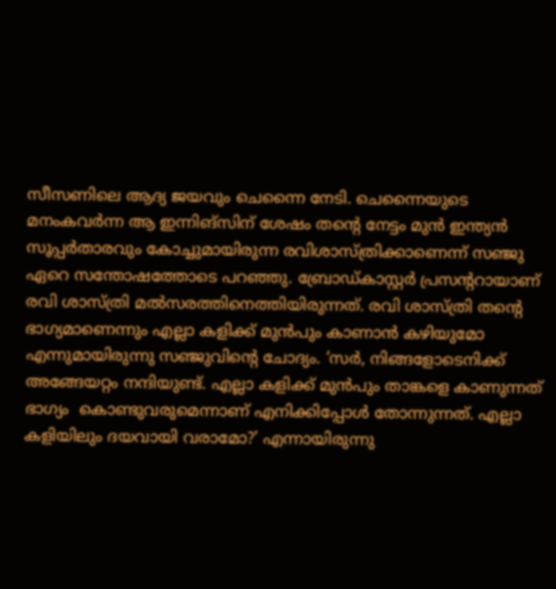സീസണിലെ ആദ്യ ജയവും ചെന്നൈ നേടി. ചെന്നൈയുടെ മനംകവര്‍ന്ന ആ ഇന്നിങ്സിന് ശേഷം തന്‍റെ നേട്ടം മുന്‍ ഇന്ത്യന്‍ സൂപ്പര്‍താരവും കോച്ചുമായിരുന്ന രവിശാസ്ത്രിക്കാണെന്ന് സഞ്ജു ഏറെ സന്തോഷത്തോടെ പറഞ്ഞു. ബ്രോഡ്കാസ്റ്റര്‍ പ്രസന്‍ററായാണ് രവി ശാസ്ത്രി മല്‍സരത്തിനെത്തിയിരുന്നത്. രവി ശാസ്ത്രി തന്‍റെ ഭാഗ്യമാണെന്നും എല്ലാ കളിക്ക് മുന്‍പും കാണാന്‍ കഴിയുമോ എന്നുമായിരുന്നു സഞ്ജുവിന്‍റെ ചോദ്യം. ‘സര്‍, നിങ്ങളോടെനിക്ക് അങ്ങേയറ്റം നന്ദിയുണ്ട്. എല്ലാ കളിക്ക് മുന്‍പും താങ്കളെ കാണുന്നത് ഭാഗ്യം  കൊണ്ടുവരുമെന്നാണ് എനിക്കിപ്പോള്‍ തോന്നുന്നത്. എല്ലാ കളിയിലും ദയവായി വരാമോ?’ എന്നായിരുന്നു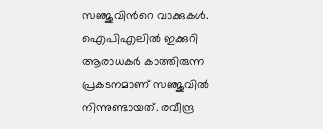സഞ്ജുവിന്‍റെ വാക്കുകള്‍. ഐപിഎലില്‍ ഇക്കുറി ആരാധകര്‍ കാത്തിരുന്ന പ്രകടനമാണ് സഞ്ജുവില്‍ നിന്നുണ്ടായത്. രവീന്ദ്ര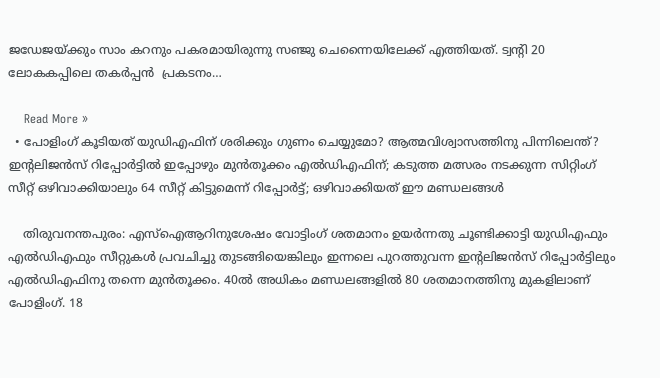ജഡേജയ്ക്കും സാം കറനും പകരമായിരുന്നു സഞ്ജു ചെന്നൈയിലേക്ക് എത്തിയത്. ട്വന്‍റി 20 ലോകകപ്പിലെ തകര്‍പ്പന്‍  പ്രകടനം…

    Read More »
  • പോളിംഗ് കൂടിയത് യുഡിഎഫിന് ശരിക്കും ഗുണം ചെയ്യുമോ? ആത്മവിശ്വാസത്തിനു പിന്നിലെന്ത്? ഇന്റലിജന്‍സ് റിപ്പോര്‍ട്ടില്‍ ഇപ്പോഴും മുന്‍തൂക്കം എല്‍ഡിഎഫിന്; കടുത്ത മത്സരം നടക്കുന്ന സിറ്റിംഗ് സീറ്റ് ഒഴിവാക്കിയാലും 64 സീറ്റ് കിട്ടുമെന്ന് റിപ്പോര്‍ട്ട്; ഒഴിവാക്കിയത് ഈ മണ്ഡലങ്ങള്‍

    തിരുവനന്തപുരം: എസ്‌ഐആറിനുശേഷം വോട്ടിംഗ് ശതമാനം ഉയര്‍ന്നതു ചൂണ്ടിക്കാട്ടി യുഡിഎഫും എല്‍ഡിഎഫും സീറ്റുകള്‍ പ്രവചിച്ചു തുടങ്ങിയെങ്കിലും ഇന്നലെ പുറത്തുവന്ന ഇന്റലിജന്‍സ് റിപ്പോര്‍ട്ടിലും എല്‍ഡിഎഫിനു തന്നെ മുന്‍തൂക്കം. 40ല്‍ അധികം മണ്ഡലങ്ങളില്‍ 80 ശതമാനത്തിനു മുകളിലാണ് പോളിംഗ്. 18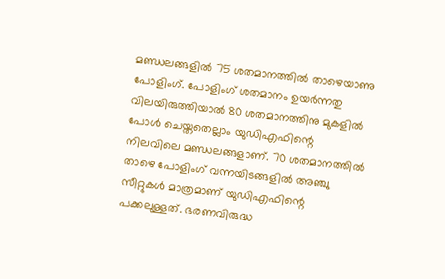മണ്ഡലങ്ങളില്‍ 75 ശതമാനത്തില്‍ താഴെയാണു പോളിംഗ്. പോളിംഗ് ശതമാനം ഉയര്‍ന്നതു വിലയിരുത്തിയാല്‍ 80 ശതമാനത്തിനു മുകളില്‍ പോള്‍ ചെയ്തതെല്ലാം യുഡിഎഫിന്റെ നിലവിലെ മണ്ഡലങ്ങളാണ്. 70 ശതമാനത്തില്‍ താഴെ പോളിംഗ് വന്നയിടങ്ങളില്‍ അഞ്ചു സീറ്റുകള്‍ മാത്രമാണ് യുഡിഎഫിന്റെ പക്കലുള്ളത്. ഭരണവിരുദ്ധ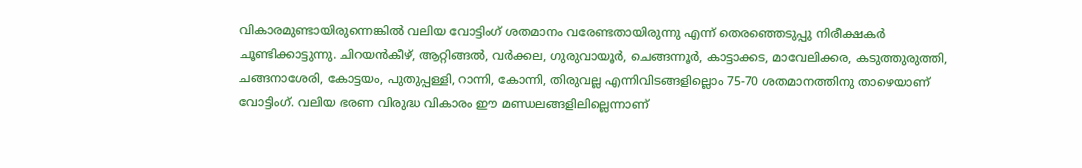വികാരമുണ്ടായിരുന്നെങ്കില്‍ വലിയ വോട്ടിംഗ് ശതമാനം വരേണ്ടതായിരുന്നു എന്ന് തെരഞ്ഞെടുപ്പു നിരീക്ഷകര്‍ ചൂണ്ടിക്കാട്ടുന്നു. ചിറയന്‍കീഴ്, ആറ്റിങ്ങല്‍, വര്‍ക്കല, ഗുരുവായൂര്‍, ചെങ്ങന്നൂര്‍, കാട്ടാക്കട, മാവേലിക്കര, കടുത്തുരുത്തി, ചങ്ങനാശേരി, കോട്ടയം, പുതുപ്പള്ളി, റാന്നി, കോന്നി, തിരുവല്ല എന്നിവിടങ്ങളില്ലൊം 75-70 ശതമാനത്തിനു താഴെയാണ് വോട്ടിംഗ്. വലിയ ഭരണ വിരുദ്ധ വികാരം ഈ മണ്ഡലങ്ങളിലില്ലെന്നാണ്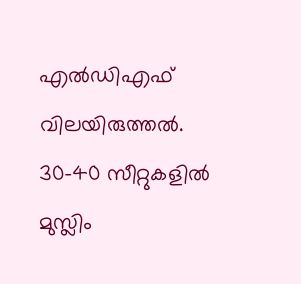എല്‍ഡിഎഫ് വിലയിരുത്തല്‍. 30-40 സീറ്റുകളില്‍ മുസ്ലിം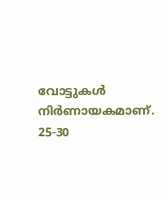വോട്ടുകള്‍ നിര്‍ണായകമാണ്. 25-30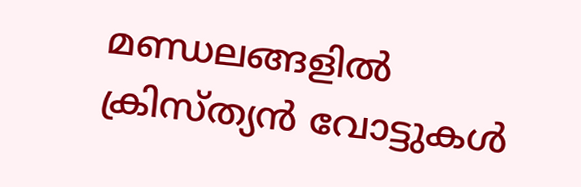മണ്ഡലങ്ങളില്‍ ക്രിസ്ത്യന്‍ വോട്ടുകള്‍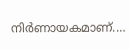നിര്‍ണായകമാണ്.…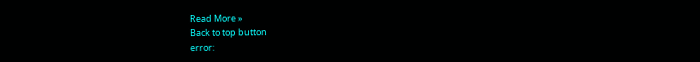Read More »
Back to top button
error: